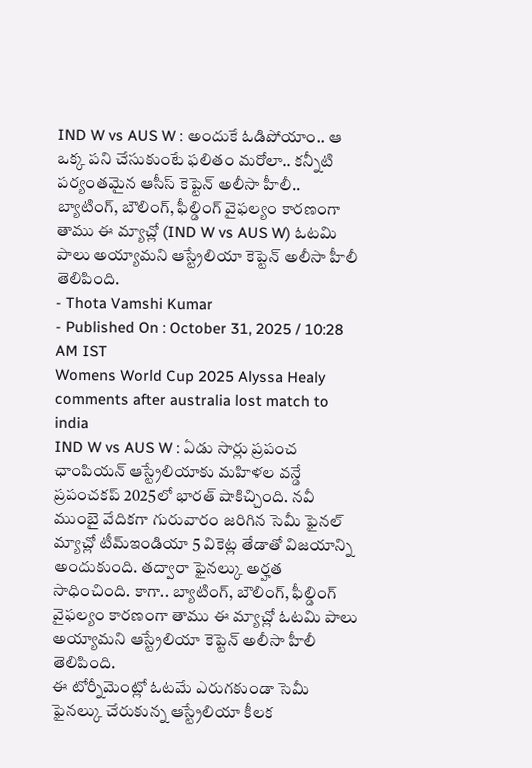IND W vs AUS W : అందుకే ఓడిపోయాం.. ఆ ఒక్క పని చేసుకుంటే ఫలితం మరోలా.. కన్నీటి పర్యంతమైన ఆసీస్ కెప్టెన్ అలీసా హీలీ..
బ్యాటింగ్, బౌలింగ్, ఫీల్డింగ్ వైఫల్యం కారణంగా తాము ఈ మ్యాచ్లో (IND W vs AUS W) ఓటమి పాలు అయ్యామని ఆస్ట్రేలియా కెప్టెన్ అలీసా హీలీ తెలిపింది.
- Thota Vamshi Kumar
- Published On : October 31, 2025 / 10:28 AM IST
Womens World Cup 2025 Alyssa Healy comments after australia lost match to india
IND W vs AUS W : ఏడు సార్లు ప్రపంచ ఛాంపియన్ ఆస్ట్రేలియాకు మహిళల వన్డే ప్రపంచకప్ 2025లో భారత్ షాకిచ్చింది. నవీ ముంబై వేదికగా గురువారం జరిగిన సెమీ ఫైనల్ మ్యాచ్లో టీమ్ఇండియా 5 వికెట్ల తేడాతో విజయాన్ని అందుకుంది. తద్వారా ఫైనల్కు అర్హత సాధించింది. కాగా.. బ్యాటింగ్, బౌలింగ్, ఫీల్డింగ్ వైఫల్యం కారణంగా తాము ఈ మ్యాచ్లో ఓటమి పాలు అయ్యామని ఆస్ట్రేలియా కెప్టెన్ అలీసా హీలీ తెలిపింది.
ఈ టోర్నీమెంట్లో ఓటమే ఎరుగకుండా సెమీ ఫైనల్కు చేరుకున్న ఆస్ట్రేలియా కీలక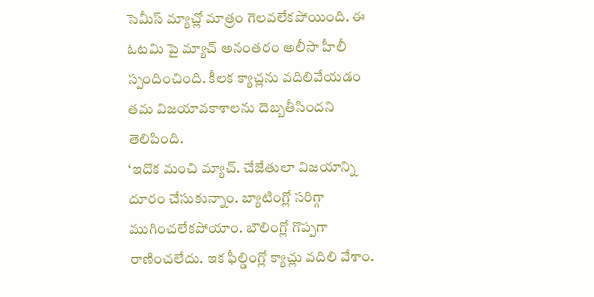సెమీస్ మ్యాచ్లో మాత్రం గెలవలేకపోయింది. ఈ ఓటమి పై మ్యాచ్ అనంతరం అలీసా హీలీ స్పందించింది. కీలక క్యాచ్లను వదిలివేయడం తమ విజయావకాశాలను దెబ్బతీసిందని తెలిపింది.
‘ఇదొక మంచి మ్యాచ్. చేజేతులా విజయాన్ని దూరం చేసుకున్నాం. బ్యాటింగ్లో సరిగ్గా ముగించలేకపోయాం. బౌలింగ్లో గొప్పగా రాణించలేదు. ఇక ఫీల్డింగ్లో క్యాచ్లు వదిలి వేశాం.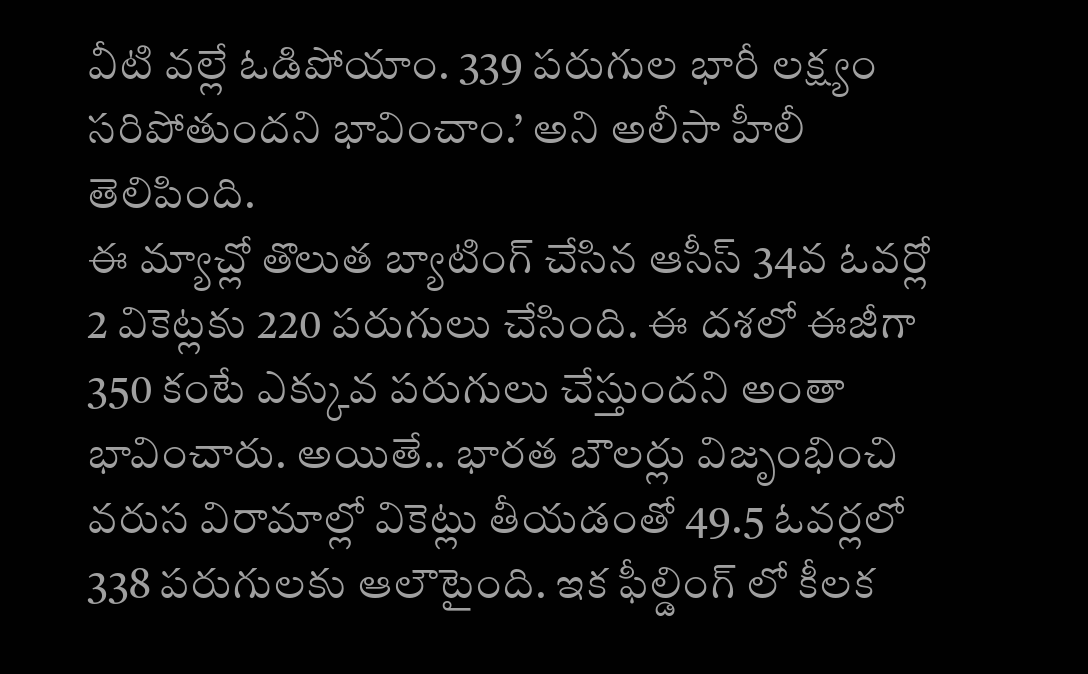వీటి వల్లే ఓడిపోయాం. 339 పరుగుల భారీ లక్ష్యం సరిపోతుందని భావించాం.’ అని అలీసా హీలీ తెలిపింది.
ఈ మ్యాచ్లో తొలుత బ్యాటింగ్ చేసిన ఆసీస్ 34వ ఓవర్లో 2 వికెట్లకు 220 పరుగులు చేసింది. ఈ దశలో ఈజీగా 350 కంటే ఎక్కువ పరుగులు చేస్తుందని అంతా భావించారు. అయితే.. భారత బౌలర్లు విజృంభించి వరుస విరామాల్లో వికెట్లు తీయడంతో 49.5 ఓవర్లలో 338 పరుగులకు ఆలౌటైంది. ఇక ఫీల్డింగ్ లో కీలక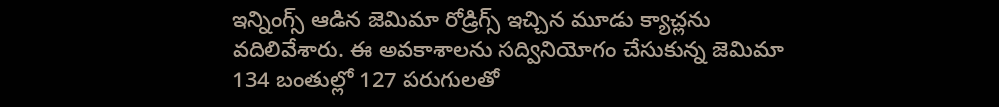ఇన్నింగ్స్ ఆడిన జెమిమా రోడ్రిగ్స్ ఇచ్చిన మూడు క్యాచ్లను వదిలివేశారు. ఈ అవకాశాలను సద్వినియోగం చేసుకున్న జెమిమా 134 బంతుల్లో 127 పరుగులతో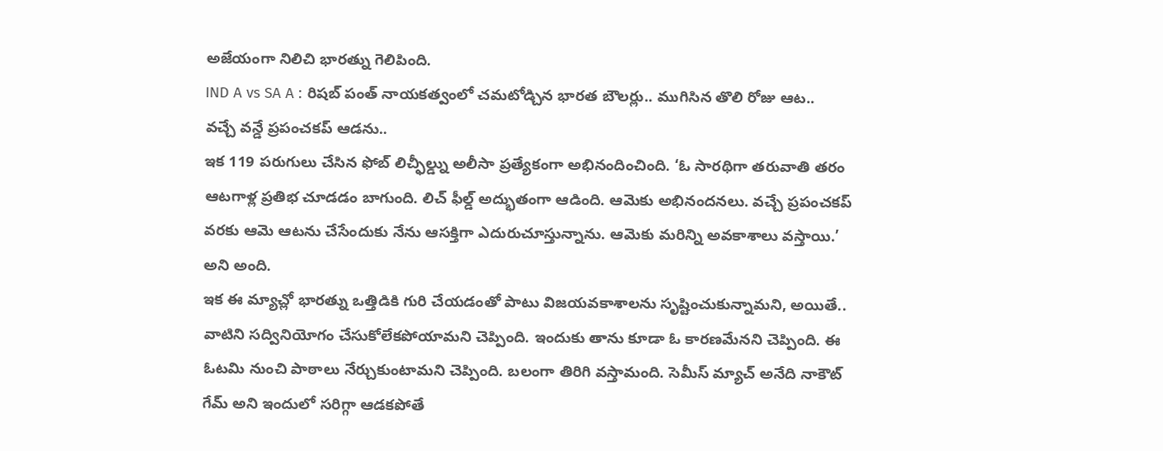అజేయంగా నిలిచి భారత్ను గెలిపింది.
IND A vs SA A : రిషబ్ పంత్ నాయకత్వంలో చమటోడ్చిన భారత బౌలర్లు.. ముగిసిన తొలి రోజు ఆట..
వచ్చే వన్డే ప్రపంచకప్ ఆడను..
ఇక 119 పరుగులు చేసిన ఫోబ్ లిచ్ఫీల్డ్ను అలీసా ప్రత్యేకంగా అభినందించింది. ‘ఓ సారథిగా తరువాతి తరం ఆటగాళ్ల ప్రతిభ చూడడం బాగుంది. లిచ్ ఫీల్డ్ అద్భుతంగా ఆడింది. ఆమెకు అభినందనలు. వచ్చే ప్రపంచకప్ వరకు ఆమె ఆటను చేసేందుకు నేను ఆసక్తిగా ఎదురుచూస్తున్నాను. ఆమెకు మరిన్ని అవకాశాలు వస్తాయి.’ అని అంది.
ఇక ఈ మ్యాచ్లో భారత్ను ఒత్తిడికి గురి చేయడంతో పాటు విజయవకాశాలను సృష్టించుకున్నామని, అయితే.. వాటిని సద్వినియోగం చేసుకోలేకపోయామని చెప్పింది. ఇందుకు తాను కూడా ఓ కారణమేనని చెప్పింది. ఈ ఓటమి నుంచి పాఠాలు నేర్చుకుంటామని చెప్పింది. బలంగా తిరిగి వస్తామంది. సెమీస్ మ్యాచ్ అనేది నాకౌట్ గేమ్ అని ఇందులో సరిగ్గా ఆడకపోతే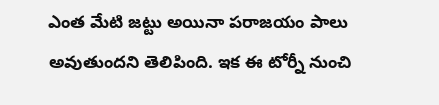ఎంత మేటి జట్టు అయినా పరాజయం పాలు అవుతుందని తెలిపింది. ఇక ఈ టోర్నీ నుంచి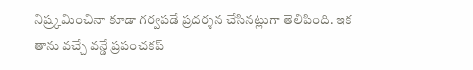నిష్ర్కమించినా కూడా గర్వపడే ప్రదర్శన చేసినట్లుగా తెలిపింది. ఇక తాను వచ్చే వన్డే ప్రపంచకప్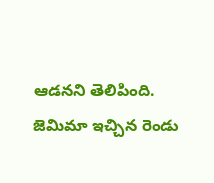ఆడనని తెలిపింది.
జెమిమా ఇచ్చిన రెండు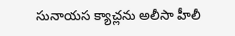సునాయస క్యాచ్లను అలీసా హీలీ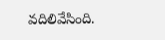వదిలివేసింది.